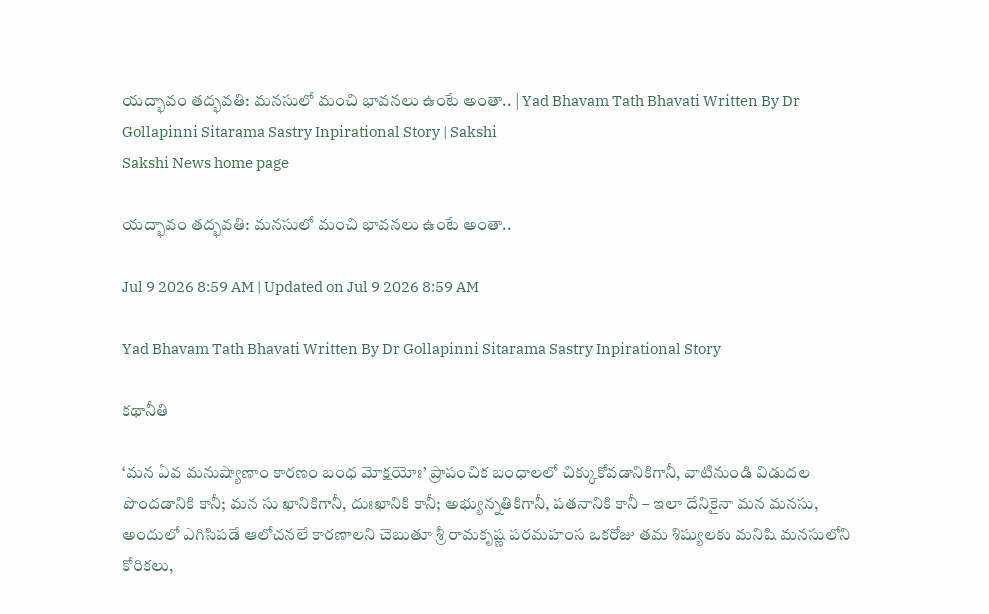యద్భావం తద్భవతి: మనసులో మంచి భావనలు ఉంటే అంతా.. | Yad Bhavam Tath Bhavati Written By Dr Gollapinni Sitarama Sastry Inpirational Story | Sakshi
Sakshi News home page

యద్భావం తద్భవతి: మనసులో మంచి భావనలు ఉంటే అంతా..

Jul 9 2026 8:59 AM | Updated on Jul 9 2026 8:59 AM

Yad Bhavam Tath Bhavati Written By Dr Gollapinni Sitarama Sastry Inpirational Story

కథానీతి

‘మన ఏవ మనుష్యాణాం కారణం బంధ మోక్షయోః’ ప్రాపంచిక బంధాలలో చిక్కుకోవడానికిగానీ, వాటినుండి విడుదల పొందడానికి కానీ; మన సు ఖానికిగానీ, దుఃఖానికి కానీ; అభ్యున్నతికిగానీ, పతనానికి కానీ – ఇలా దేనికైనా మన మనసు, అందులో ఎగిసిపడే ఆలోచనలే కారణాలని చెబుతూ శ్రీ రామకృష్ణ పరమహంస ఒకరోజు తమ శిష్యులకు మనిషి మనసులోని కోరికలు,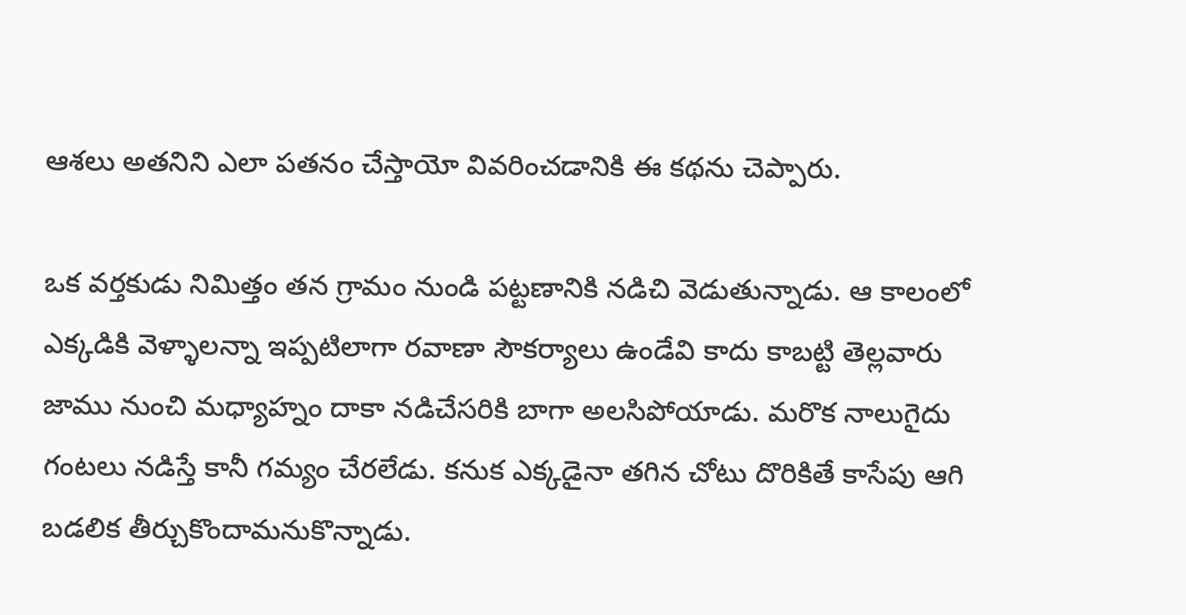ఆశలు అతనిని ఎలా పతనం చేస్తాయో వివరించడానికి ఈ కథను చెప్పారు.

ఒక వర్తకుడు నిమిత్తం తన గ్రామం నుండి పట్టణానికి నడిచి వెడుతున్నాడు. ఆ కాలంలో ఎక్కడికి వెళ్ళాలన్నా ఇప్పటిలాగా రవాణా సౌకర్యాలు ఉండేవి కాదు కాబట్టి తెల్లవారు జాము నుంచి మధ్యాహ్నం దాకా నడిచేసరికి బాగా అలసిపోయాడు. మరొక నాలుగైదు గంటలు నడిస్తే కానీ గమ్యం చేరలేడు. కనుక ఎక్కడైనా తగిన చోటు దొరికితే కాసేపు ఆగి బడలిక తీర్చుకొందామనుకొన్నాడు.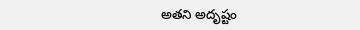అతని అదృష్టం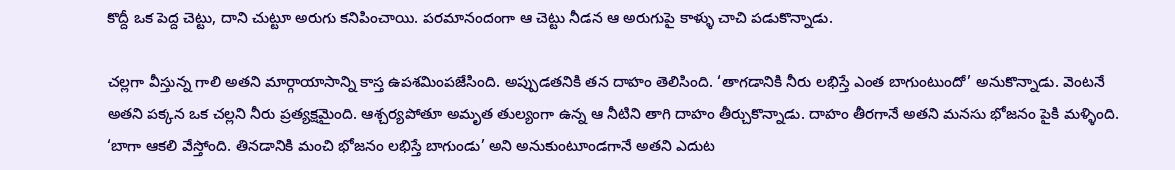కొద్దీ ఒక పెద్ద చెట్టు, దాని చుట్టూ అరుగు కనిపించాయి. పరమానందంగా ఆ చెట్టు నీడన ఆ అరుగుపై కాళ్ళు చాచి పడుకొన్నాడు.

చల్లగా వీస్తున్న గాలి అతని మార్గాయాసాన్ని కాస్త ఉపశమింపజేసింది. అప్పుడతనికి తన దాహం తెలిసింది. ‘తాగడానికి నీరు లభిస్తే ఎంత బాగుంటుందో’ అనుకొన్నాడు. వెంటనే అతని పక్కన ఒక చల్లని నీరు ప్రత్యక్షమైంది. ఆశ్చర్యపోతూ అమృత తుల్యంగా ఉన్న ఆ నీటిని తాగి దాహం తీర్చుకొన్నాడు. దాహం తీరగానే అతని మనసు భోజనం పైకి మళ్ళింది. ‘బాగా ఆకలి వేస్తోంది. తినడానికి మంచి భోజనం లభిస్తే బాగుండు’ అని అనుకుంటూండగానే అతని ఎదుట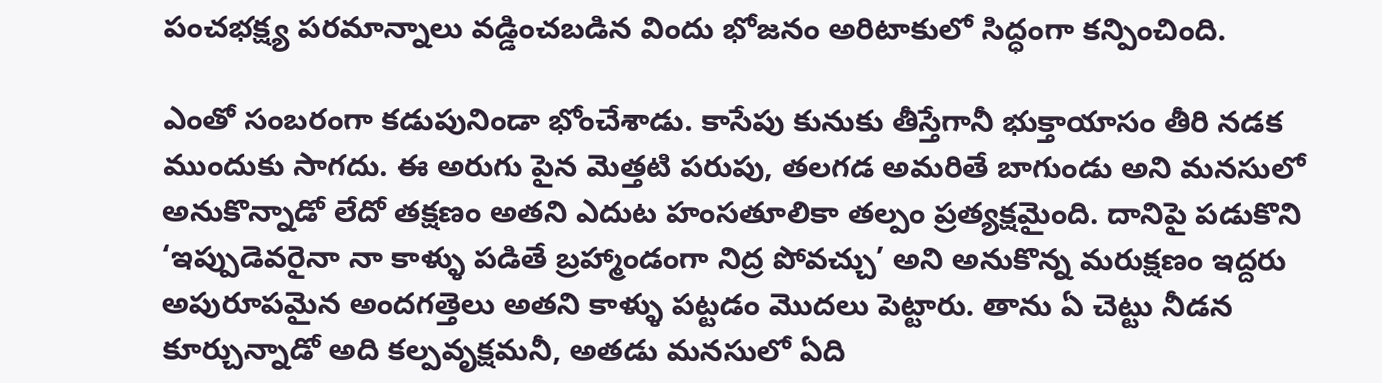పంచభక్ష్య పరమాన్నాలు వడ్డించబడిన విందు భోజనం అరిటాకులో సిద్ధంగా కన్పించింది.

ఎంతో సంబరంగా కడుపునిండా భోంచేశాడు. కాసేపు కునుకు తీస్తేగానీ భుక్తాయాసం తీరి నడక ముందుకు సాగదు. ఈ అరుగు పైన మెత్తటి పరుపు, తలగడ అమరితే బాగుండు అని మనసులో అనుకొన్నాడో లేదో తక్షణం అతని ఎదుట హంసతూలికా తల్పం ప్రత్యక్షమైంది. దానిపై పడుకొని ‘ఇప్పుడెవరైనా నా కాళ్ళు పడితే బ్రహ్మాండంగా నిద్ర పోవచ్చు’ అని అనుకొన్న మరుక్షణం ఇద్దరు అపురూపమైన అందగత్తెలు అతని కాళ్ళు పట్టడం మొదలు పెట్టారు. తాను ఏ చెట్టు నీడన కూర్చున్నాడో అది కల్పవృక్షమనీ, అతడు మనసులో ఏది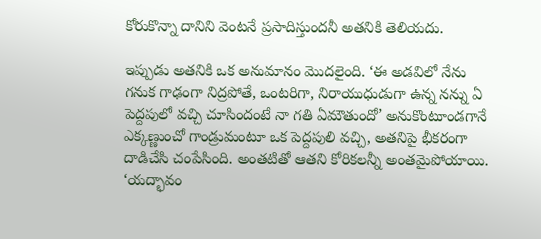కోరుకొన్నా దానిని వెంటనే ప్రసాదిస్తుందనీ అతనికి తెలియదు.

ఇప్పుడు అతనికి ఒక అనుమానం మొదలైంది. ‘ఈ అడవిలో నేను గనుక గాఢంగా నిద్రపోతే, ఒంటరిగా, నిరాయుధుడుగా ఉన్న నన్ను ఏ పెద్దపులో వచ్చి చూసిందంటే నా గతి ఏమౌతుందో’ అనుకొంటూండగానే ఎక్కణ్ణుంచో గాండ్రుమంటూ ఒక పెద్దపులి వచ్చి, అతనిపై భీకరంగా దాడిచేసి చంపేసింది. అంతటితో ఆతని కోరికలన్నీ అంతమైపోయాయి. ‘యద్భావం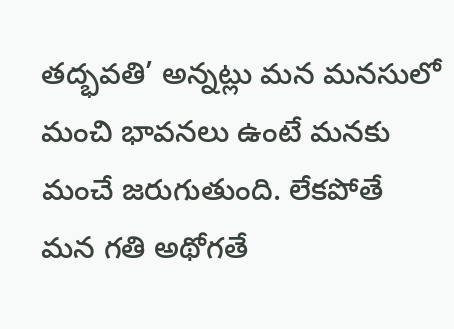తద్భవతి’ అన్నట్లు మన మనసులో మంచి భావనలు ఉంటే మనకు మంచే జరుగుతుంది. లేకపోతే మన గతి అథోగతే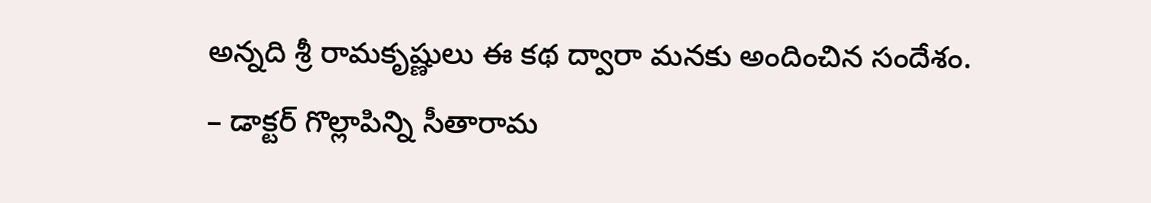అన్నది శ్రీ రామకృష్ణులు ఈ కథ ద్వారా మనకు అందించిన సందేశం.
– డాక్టర్‌ గొల్లాపిన్ని సీతారామ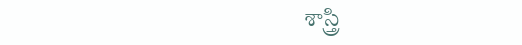శాస్త్రి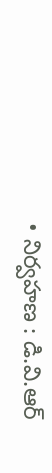• నిర్వహణ : డి.వి.ఆర్‌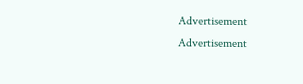Advertisement
Advertisement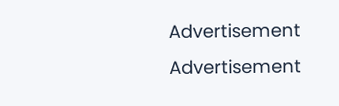Advertisement
Advertisement